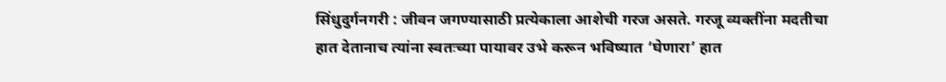सिंधुदुर्गनगरी : जीवन जगण्यासाठी प्रत्येकाला आशेची गरज असते. गरजू व्यक्तींना मदतीचा हात देतानाच त्यांना स्वतःच्या पायावर उभे करून भविष्यात ‘घेणारा’ हात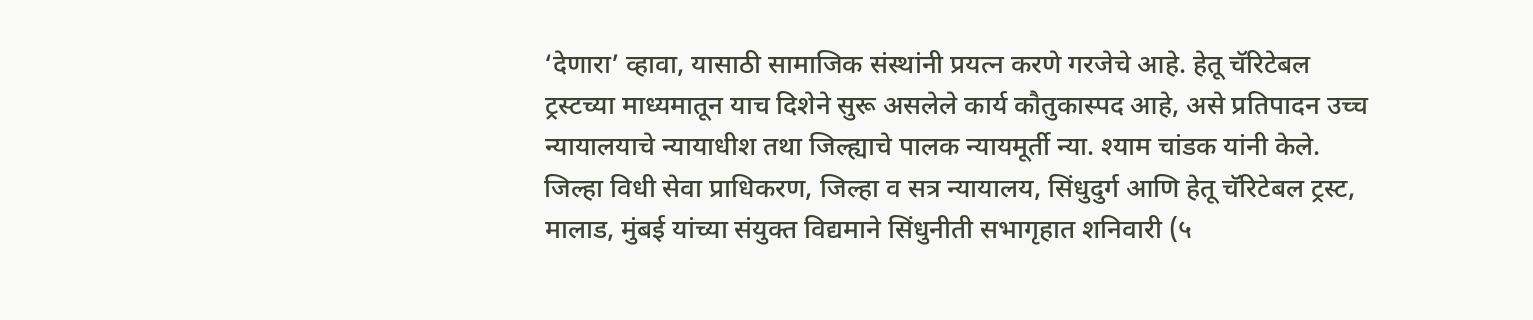‘देणारा’ व्हावा, यासाठी सामाजिक संस्थांनी प्रयत्न करणे गरजेचे आहे. हेतू चॅरिटेबल ट्रस्टच्या माध्यमातून याच दिशेने सुरू असलेले कार्य कौतुकास्पद आहे, असे प्रतिपादन उच्च न्यायालयाचे न्यायाधीश तथा जिल्ह्याचे पालक न्यायमूर्ती न्या. श्याम चांडक यांनी केले.
जिल्हा विधी सेवा प्राधिकरण, जिल्हा व सत्र न्यायालय, सिंधुदुर्ग आणि हेतू चॅरिटेबल ट्रस्ट, मालाड, मुंबई यांच्या संयुक्त विद्यमाने सिंधुनीती सभागृहात शनिवारी (५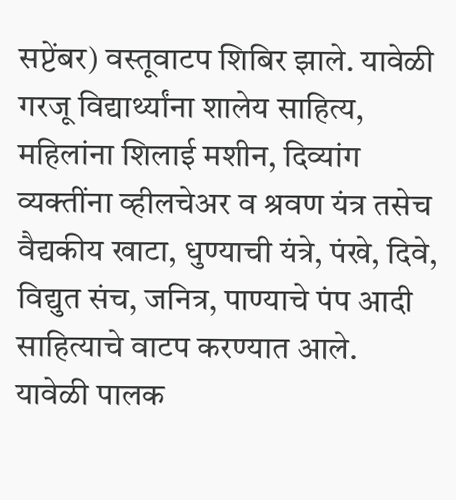सप्टेंबर) वस्तूवाटप शिबिर झाले. यावेळी गरजू विद्यार्थ्यांना शालेय साहित्य, महिलांना शिलाई मशीन, दिव्यांग व्यक्तींना व्हीलचेअर व श्रवण यंत्र तसेच वैद्यकीय खाटा, धुण्याची यंत्रे, पंखे, दिवे, विद्युत संच, जनित्र, पाण्याचे पंप आदी साहित्याचे वाटप करण्यात आले.
यावेळी पालक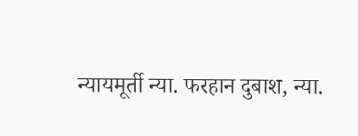न्यायमूर्ती न्या. फरहान दुबाश, न्या.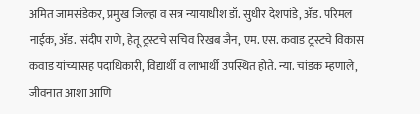अमित जामसंडेकर, प्रमुख जिल्हा व सत्र न्यायाधीश डॉ. सुधीर देशपांडे, ॲड. परिमल नाईक, ॲड. संदीप राणे, हेतू ट्रस्टचे सचिव रिखब जैन, एम. एस. कवाड ट्रस्टचे विकास कवाड यांच्यासह पदाधिकारी, विद्यार्थी व लाभार्थी उपस्थित होते. न्या. चांडक म्हणाले, जीवनात आशा आणि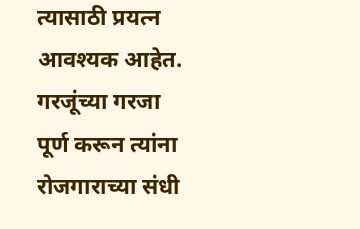त्यासाठी प्रयत्न आवश्यक आहेत. गरजूंच्या गरजा पूर्ण करून त्यांना रोजगाराच्या संधी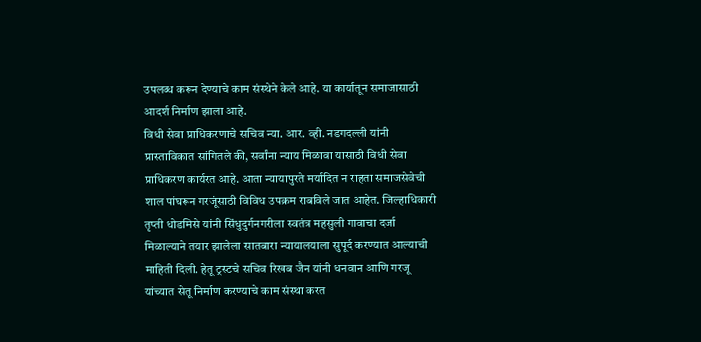उपलब्ध करून देण्याचे काम संस्थेने केले आहे. या कार्यातून समाजासाठी आदर्श निर्माण झाला आहे.
विधी सेवा प्राधिकरणाचे सचिव न्या. आर. व्ही. नडगदल्ली यांनी प्रास्ताविकात सांगितले की, सर्वांना न्याय मिळावा यासाठी विधी सेवा प्राधिकरण कार्यरत आहे. आता न्यायापुरते मर्यादित न राहता समाजसेवेची शाल पांघरून गरजूंसाठी विविध उपक्रम राबविले जात आहेत. जिल्हाधिकारी तृप्ती धोडमिसे यांनी सिंधुदुर्गनगरीला स्वतंत्र महसुली गावाचा दर्जा मिळाल्याने तयार झालेला सातबारा न्यायालयाला सुपूर्द करण्यात आल्याची माहिती दिली. हेतू ट्रस्टचे सचिव रिखब जैन यांनी धनवान आणि गरजू यांच्यात सेतू निर्माण करण्याचे काम संस्था करत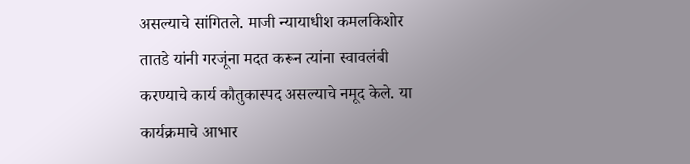असल्याचे सांगितले. माजी न्यायाधीश कमलकिशोर तातडे यांनी गरजूंना मदत करून त्यांना स्वावलंबी करण्याचे कार्य कौतुकास्पद असल्याचे नमूद केले. या कार्यक्रमाचे आभार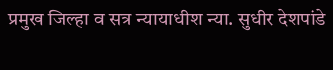प्रमुख जिल्हा व सत्र न्यायाधीश न्या. सुधीर देशपांडे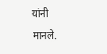यांनी मानले.